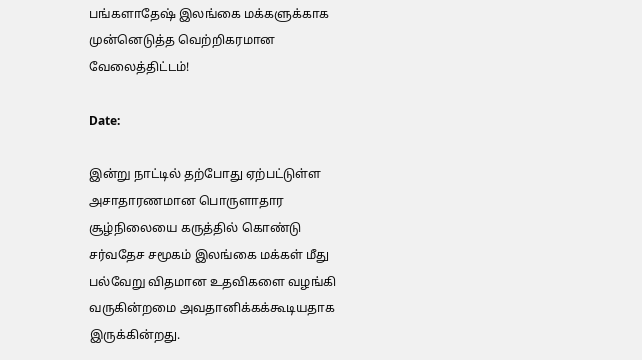பங்களாதேஷ் இலங்கை மக்களுக்காக முன்னெடுத்த வெற்றிகரமான வேலைத்திட்டம்!

Date:

இன்று நாட்டில் தற்போது ஏற்பட்டுள்ள அசாதாரணமான பொருளாதார சூழ்நிலையை கருத்தில் கொண்டு சர்வதேச சமூகம் இலங்கை மக்கள் மீது பல்வேறு விதமான உதவிகளை வழங்கி வருகின்றமை அவதானிக்கக்கூடியதாக இருக்கின்றது.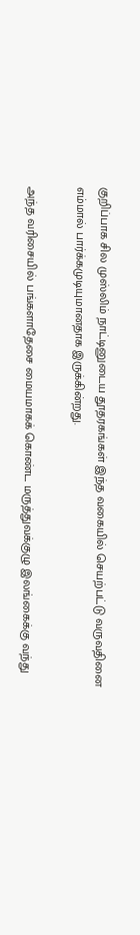குறிப்பாக சில முஸ்லிம் நாட்டினுடைய தூதரகங்கள் இந்த வகையில் செயற்பட்டு வருவதினை எம்மால் பார்க்கமுடியுமானதாக இருக்கின்றது.

அந்த வரிசையில் பங்களாதேசை மையமாகக் கொண்ட மருத்துவக்குழு இலங்கைக்கு வந்து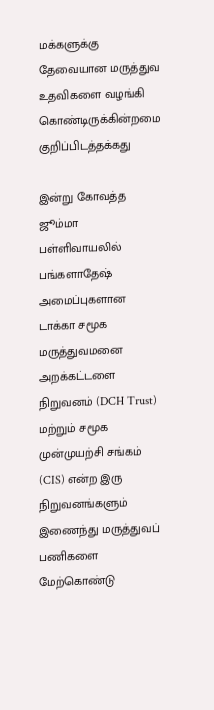மக்களுக்கு தேவையான மருத்துவ உதவிகளை வழங்கி கொண்டிருக்கின்றமை குறிப்பிடத்தக்கது

இன்று கோவத்த ஜூம்மா பள்ளிவாயலில் பங்களாதேஷ் அமைப்புகளான டாக்கா சமூக மருத்துவமனை அறக்கட்டளை நிறுவனம் (DCH Trust) மற்றும் சமூக முன்முயற்சி சங்கம் (CIS) என்ற இரு நிறுவனங்களும் இணைந்து மருத்துவப் பணிகளை மேற்கொண்டு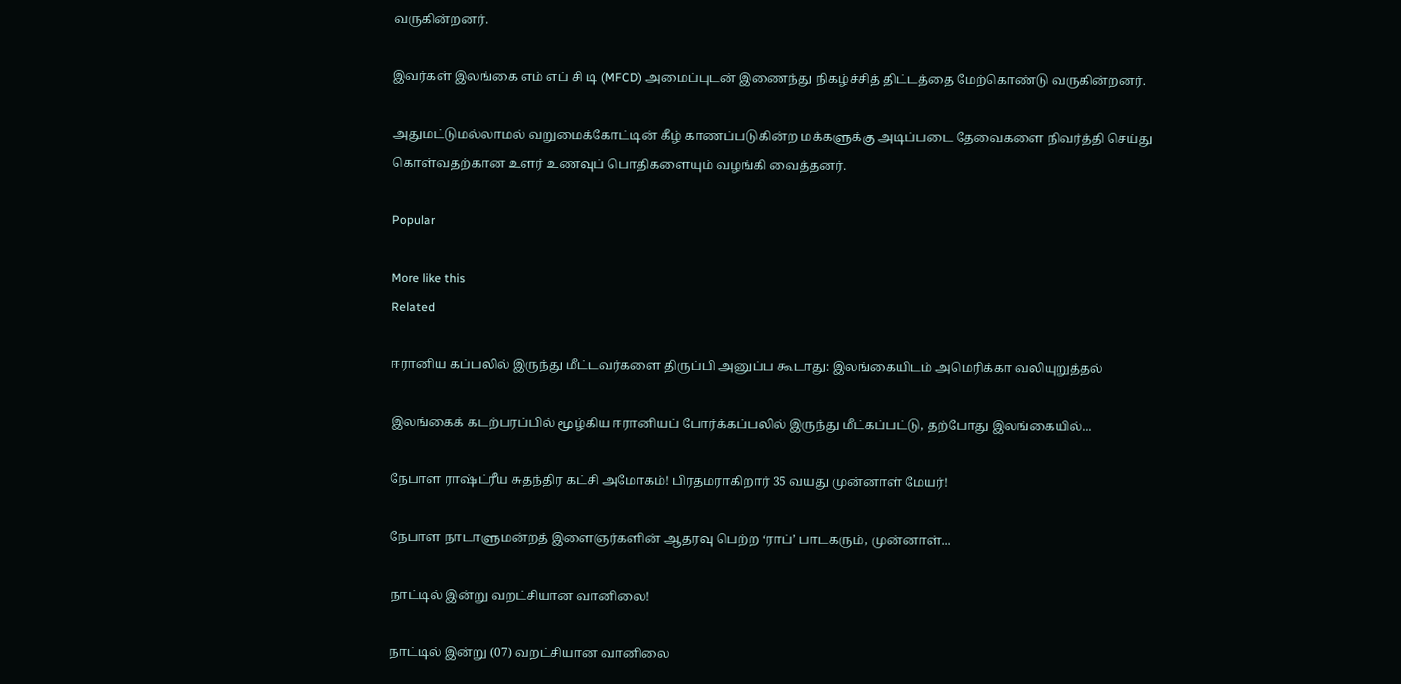வருகின்றனர்.

இவர்கள் இலங்கை எம் எப் சி டி (MFCD) அமைப்புடன் இணைந்து நிகழ்ச்சித் திட்டத்தை மேற்கொண்டு வருகின்றனர்.

அதுமட்டுமல்லாமல் வறுமைக்கோட்டின் கீழ் காணப்படுகின்ற மக்களுக்கு அடிப்படை தேவைகளை நிவர்த்தி செய்து கொள்வதற்கான உளர் உணவுப் பொதிகளையும் வழங்கி வைத்தனர்.

Popular

More like this
Related

ஈரானிய கப்பலில் இருந்து மீட்டவர்களை திருப்பி அனுப்ப கூடாது: இலங்கையிடம் அமெரிக்கா வலியுறுத்தல்

இலங்கைக் கடற்பரப்பில் மூழ்கிய ஈரானியப் போர்க்கப்பலில் இருந்து மீட்கப்பட்டு, தற்போது இலங்கையில்...

நேபாள ராஷ்ட்ரீய சுதந்திர கட்சி அமோகம்! பிரதமராகிறார் 35 வயது முன்னாள் மேயர்!

நேபாள நாடாளுமன்றத் இளைஞர்களின் ஆதரவு பெற்ற ‘ராப்’ பாடகரும், முன்னாள்...

நாட்டில் இன்று வறட்சியான வானிலை!

நாட்டில் இன்று (07) வறட்சியான வானிலை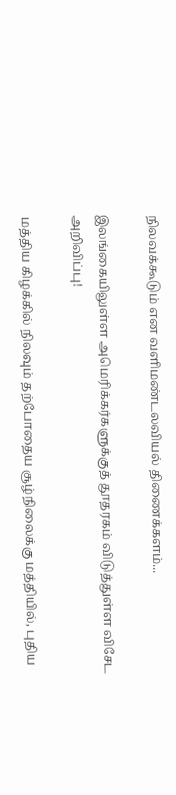நிலவக்கூடும் என வளிமண்டலவியல் திணைக்களம்...

இலங்கையிலுள்ள அமெரிக்கர்களுக்குத் தூதரகம் விடுத்துள்ள விசேட அறிவிப்பு!

மத்திய கிழக்கில் நிலவும் தற்போதைய சூழ்நிலைக்கு மத்தியில், புதிய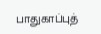பாதுகாப்புத்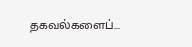தகவல்களைப்...